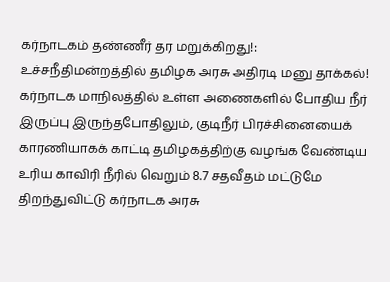கர்நாடகம் தண்ணீர் தர மறுக்கிறது!: உச்சநீதிமன்றத்தில் தமிழக அரசு அதிரடி மனு தாக்கல்!
கர்நாடக மாநிலத்தில் உள்ள அணைகளில் போதிய நீர் இருப்பு இருந்தபோதிலும், குடிநீர் பிரச்சினையைக் காரணியாகக் காட்டி தமிழகத்திற்கு வழங்க வேண்டிய உரிய காவிரி நீரில் வெறும் 8.7 சதவீதம் மட்டுமே திறந்துவிட்டு கர்நாடக அரசு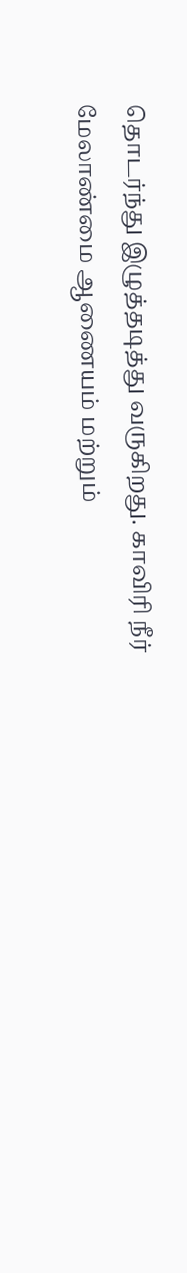தொடர்ந்து இழுத்தடித்து வருகிறது. காவிரி நீர் மேலாண்மை ஆணையம் மற்றும்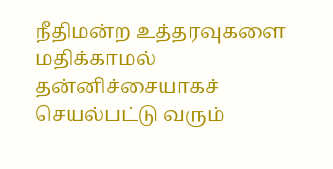நீதிமன்ற உத்தரவுகளை மதிக்காமல் தன்னிச்சையாகச் செயல்பட்டு வரும்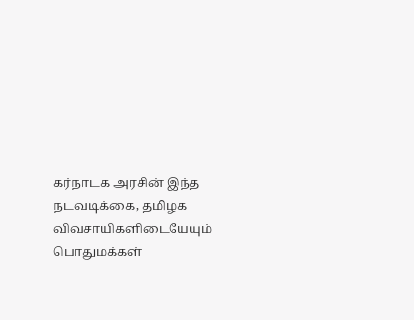கர்நாடக அரசின் இந்த நடவடிக்கை, தமிழக விவசாயிகளிடையேயும் பொதுமக்கள்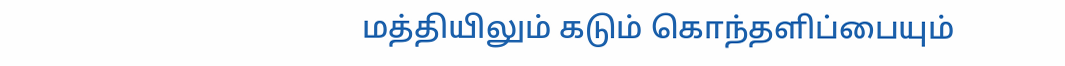மத்தியிலும் கடும் கொந்தளிப்பையும்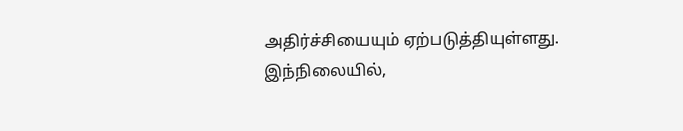அதிர்ச்சியையும் ஏற்படுத்தியுள்ளது. இந்நிலையில்,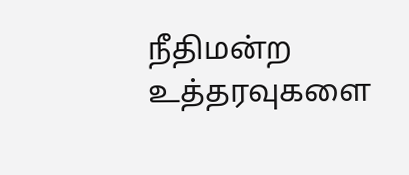நீதிமன்ற உத்தரவுகளை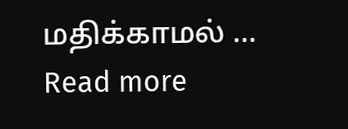மதிக்காமல் … Read more